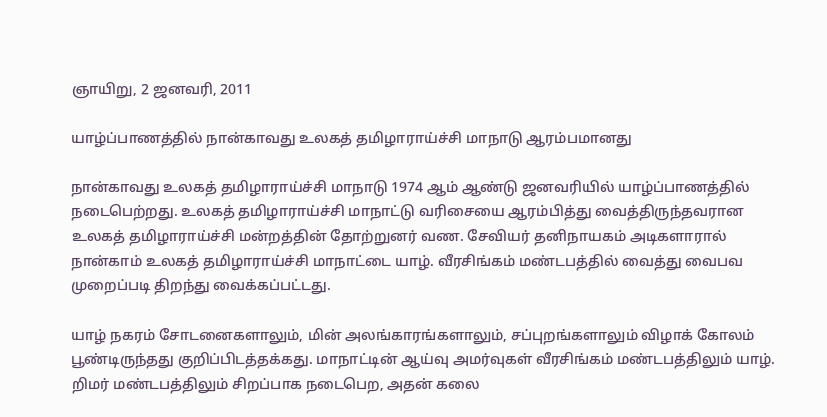ஞாயிறு, 2 ஜனவரி, 2011

யாழ்ப்பாணத்தில் நான்காவது உலகத் தமிழாராய்ச்சி மாநாடு ஆரம்பமானது

நான்காவது உலகத் தமிழாராய்ச்சி மாநாடு 1974 ஆம் ஆண்டு ஜனவரியில் யாழ்ப்பாணத்தில் நடைபெற்றது. உலகத் தமிழாராய்ச்சி மாநாட்டு வரிசையை ஆரம்பித்து வைத்திருந்தவரான உலகத் தமிழாராய்ச்சி மன்றத்தின் தோற்றுனர் வண. சேவியர் தனிநாயகம் அடிகளாரால் நான்காம் உலகத் தமிழாராய்ச்சி மாநாட்டை யாழ். வீரசிங்கம் மண்டபத்தில் வைத்து வைபவ முறைப்படி திறந்து வைக்கப்பட்டது.

யாழ் நகரம் சோடனைகளாலும், மின் அலங்காரங்களாலும், சப்புறங்களாலும் விழாக் கோலம் பூண்டிருந்தது குறிப்பிடத்தக்கது. மாநாட்டின் ஆய்வு அமர்வுகள் வீரசிங்கம் மண்டபத்திலும் யாழ். றிமர் மண்டபத்திலும் சிறப்பாக நடைபெற, அதன் கலை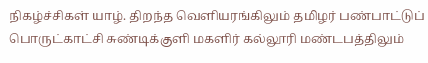நிகழ்ச்சிகள் யாழ். திறந்த வெளியரங்கிலும் தமிழர் பண்பாட்டுப் பொருட்காட்சி சுண்டிக்குளி மகளிர் கல்லூரி மண்டபத்திலும்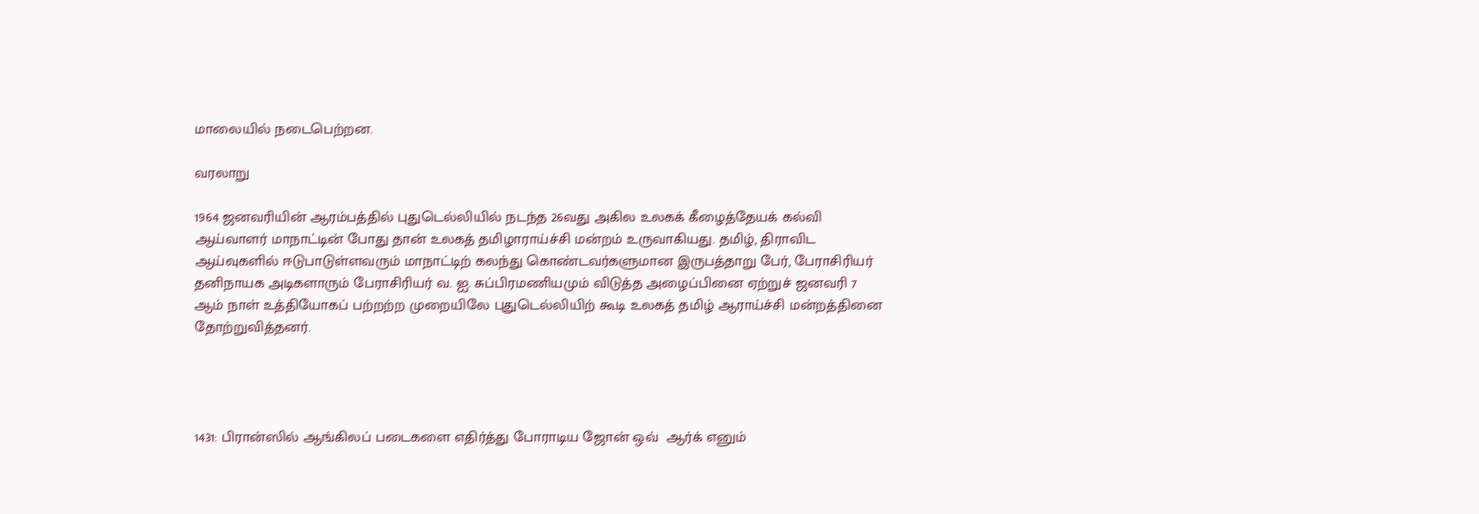மாலையில் நடைபெற்றன.

வரலாறு

1964 ஜனவரியின் ஆரம்பத்தில் புதுடெல்லியில் நடந்த 26வது அகில உலகக் கீழைத்தேயக் கல்வி ஆய்வாளர் மாநாட்டின் போது தான் உலகத் தமிழாராய்ச்சி மன்றம் உருவாகியது. தமிழ், திராவிட ஆய்வுகளில் ஈடுபாடுள்ளவரும் மாநாட்டிற் கலந்து கொண்டவர்களுமான இருபத்தாறு பேர், பேராசிரியர் தனிநாயக அடிகளாரும் பேராசிரியர் வ. ஐ. சுப்பிரமணியமும் விடுத்த அழைப்பினை ஏற்றுச் ஜனவரி 7 ஆம் நாள் உத்தியோகப் பற்றற்ற முறையிலே புதுடெல்லியிற் கூடி உலகத் தமிழ் ஆராய்ச்சி மன்றத்தினை தோற்றுவித்தனர்.




1431: பிரான்ஸில் ஆங்கிலப் படைகளை எதிர்த்து போராடிய ஜோன் ஒவ்  ஆர்க் எனும்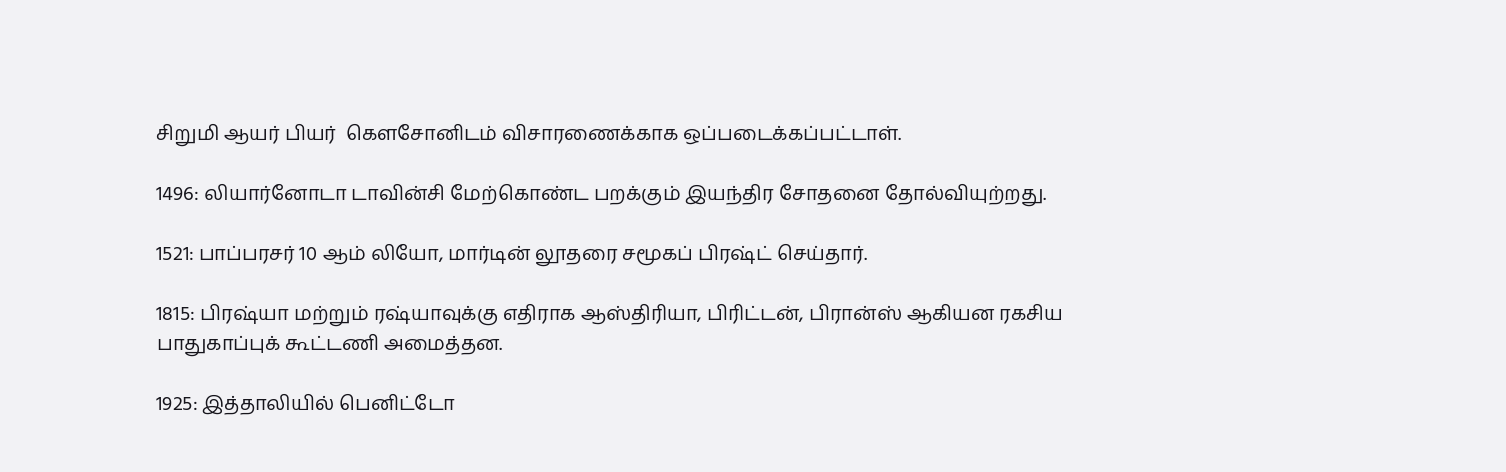சிறுமி ஆயர் பியர்  கௌசோனிடம் விசாரணைக்காக ஒப்படைக்கப்பட்டாள்.

1496: லியார்னோடா டாவின்சி மேற்கொண்ட பறக்கும் இயந்திர சோதனை தோல்வியுற்றது.

1521: பாப்பரசர் 10 ஆம் லியோ, மார்டின் லூதரை சமூகப் பிரஷ்ட் செய்தார்.

1815: பிரஷ்யா மற்றும் ரஷ்யாவுக்கு எதிராக ஆஸ்திரியா, பிரிட்டன், பிரான்ஸ் ஆகியன ரகசிய பாதுகாப்புக் கூட்டணி அமைத்தன.

1925: இத்தாலியில் பெனிட்டோ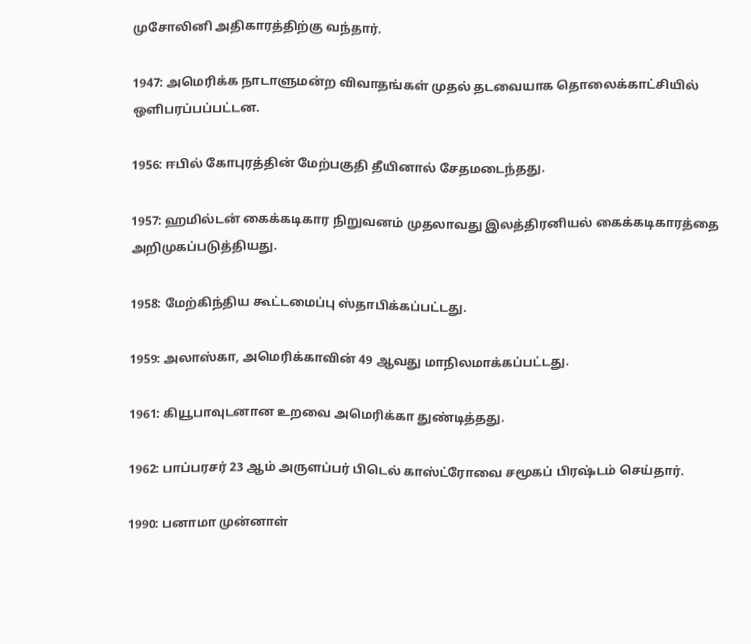முசோலினி அதிகாரத்திற்கு வந்தார்.

1947: அமெரிக்க நாடாளுமன்ற விவாதங்கள் முதல் தடவையாக தொலைக்காட்சியில் ஒளிபரப்பப்பட்டன.

1956: ஈபில் கோபுரத்தின் மேற்பகுதி தீயினால் சேதமடைந்தது.

1957: ஹமில்டன் கைக்கடிகார நிறுவனம் முதலாவது இலத்திரனியல் கைக்கடிகாரத்தை அறிமுகப்படுத்தியது.

1958: மேற்கிந்திய கூட்டமைப்பு ஸ்தாபிக்கப்பட்டது.

1959: அலாஸ்கா, அமெரிக்காவின் 49 ஆவது மாநிலமாக்கப்பட்டது.

1961: கியூபாவுடனான உறவை அமெரிக்கா துண்டித்தது.

1962: பாப்பரசர் 23 ஆம் அருளப்பர் பிடெல் காஸ்ட்ரோவை சமூகப் பிரஷ்டம் செய்தார்.

1990: பனாமா முன்னாள்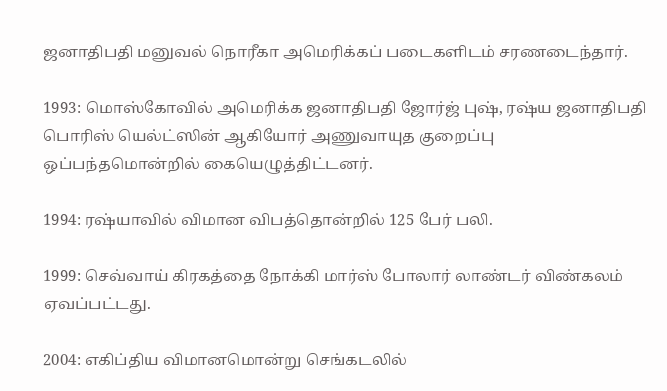ஜனாதிபதி மனுவல் நொரீகா அமெரிக்கப் படைகளிடம் சரணடைந்தார்.

1993: மொஸ்கோவில் அமெரிக்க ஜனாதிபதி ஜோர்ஜ் புஷ், ரஷ்ய ஜனாதிபதி பொரிஸ் யெல்ட்ஸின் ஆகியோர் அணுவாயுத குறைப்பு ஒப்பந்தமொன்றில் கையெழுத்திட்டனர்.

1994: ரஷ்யாவில் விமான விபத்தொன்றில் 125 பேர் பலி.

1999: செவ்வாய் கிரகத்தை நோக்கி மார்ஸ் போலார் லாண்டர் விண்கலம் ஏவப்பட்டது.

2004: எகிப்திய விமானமொன்று செங்கடலில்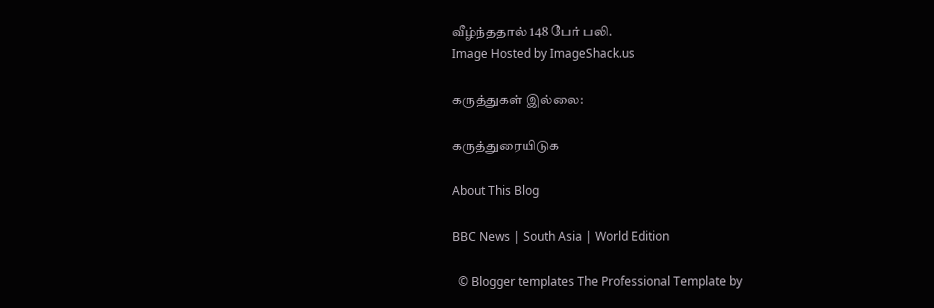வீழ்ந்ததால் 148 பேர் பலி.
Image Hosted by ImageShack.us

கருத்துகள் இல்லை:

கருத்துரையிடுக

About This Blog

BBC News | South Asia | World Edition

  © Blogger templates The Professional Template by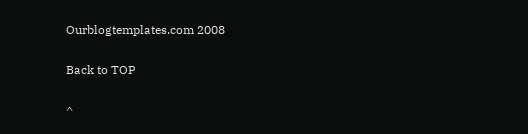Ourblogtemplates.com 2008

Back to TOP

^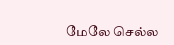மேலே செல்ல